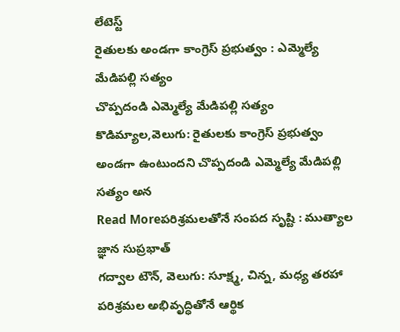లేటెస్ట్
రైతులకు అండగా కాంగ్రెస్ ప్రభుత్వం : ఎమ్మెల్యే మేడిపల్లి సత్యం
చొప్పదండి ఎమ్మెల్యే మేడిపల్లి సత్యం కొడిమ్యాల,వెలుగు: రైతులకు కాంగ్రెస్ ప్రభుత్వం అండగా ఉంటుందని చొప్పదండి ఎమ్మెల్యే మేడిపల్లి సత్యం అన
Read Moreపరిశ్రమలతోనే సంపద సృష్టి : ముత్యాల జ్ఞాన సుప్రభాత్
గద్వాల టౌన్, వెలుగు: సూక్ష్మ, చిన్న, మధ్య తరహా పరిశ్రమల అభివృద్ధితోనే ఆర్థిక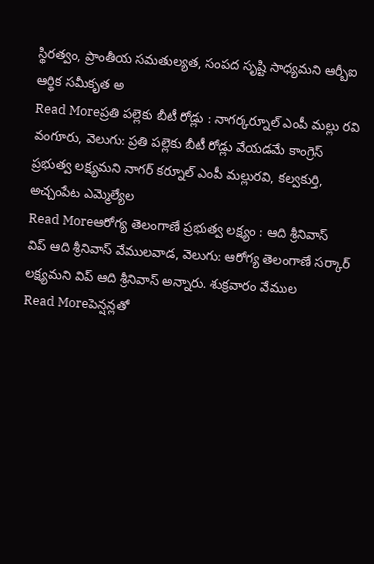స్థిరత్వం, ప్రాంతీయ సమతుల్యత, సంపద సృష్టి సాధ్యమని ఆర్బీఐ ఆర్థిక సమీకృత అ
Read Moreప్రతి పల్లెకు బీటీ రోడ్లు : నాగర్కర్నూల్ ఎంపీ మల్లు రవి
వంగూరు, వెలుగు: ప్రతి పల్లెకు బీటీ రోడ్లు వేయడమే కాంగ్రెస్ ప్రభుత్వ లక్ష్యమని నాగర్ కర్నూల్ ఎంపీ మల్లురవి, కల్వకుర్తి, అచ్చంపేట ఎమ్మెల్యేల
Read Moreఆరోగ్య తెలంగాణే ప్రభుత్వ లక్ష్యం : ఆది శ్రీనివాస్
విప్ ఆది శ్రీనివాస్ వేములవాడ, వెలుగు: ఆరోగ్య తెలంగాణే సర్కార్ లక్ష్యమని విప్ ఆది శ్రీనివాస్ అన్నారు. శుక్రవారం వేముల
Read Moreపెన్షన్లతో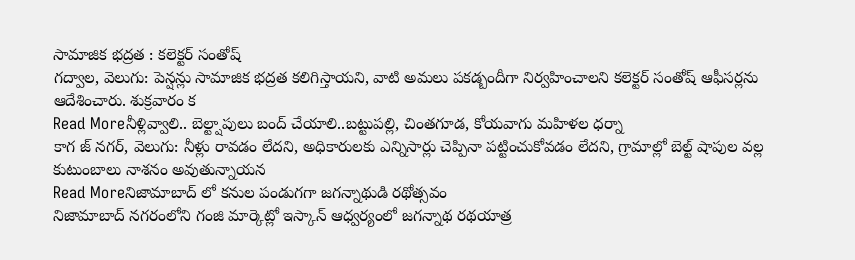సామాజిక భద్రత : కలెక్టర్ సంతోష్
గద్వాల, వెలుగు: పెన్షన్లు సామాజిక భద్రత కలిగిస్తాయని, వాటి అమలు పకడ్బందీగా నిర్వహించాలని కలెక్టర్ సంతోష్ ఆఫీసర్లను ఆదేశించారు. శుక్రవారం క
Read Moreనీళ్లివ్వాలి.. బెల్ట్షాపులు బంద్ చేయాలి..బట్టుపల్లి, చింతగూడ, కోయవాగు మహిళల ధర్నా
కాగ జ్ నగర్, వెలుగు: నీళ్లు రావడం లేదని, అధికారులకు ఎన్నిసార్లు చెప్పినా పట్టించుకోవడం లేదని, గ్రామాల్లో బెల్ట్ షాపుల వల్ల కుటుంబాలు నాశనం అవుతున్నాయన
Read Moreనిజామాబాద్ లో కనుల పండుగగా జగన్నాథుడి రథోత్సవం
నిజామాబాద్ నగరంలోని గంజి మార్కెట్లో ఇస్కాన్ ఆధ్వర్యంలో జగన్నాథ రథయాత్ర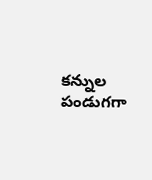కన్నుల పండుగగా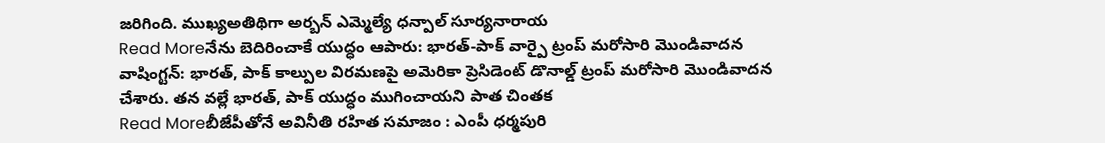జరిగింది. ముఖ్యఅతిథిగా అర్బన్ ఎమ్మెల్యే ధన్పాల్ సూర్యనారాయ
Read Moreనేను బెదిరించాకే యుద్ధం ఆపారు: భారత్-పాక్ వార్పై ట్రంప్ మరోసారి మొండివాదన
వాషింగ్టన్: భారత్, పాక్ కాల్పుల విరమణపై అమెరికా ప్రెసిడెంట్ డొనాల్డ్ ట్రంప్ మరోసారి మొండివాదన చేశారు. తన వల్లే భారత్, పాక్ యుద్ధం ముగించాయని పాత చింతక
Read Moreబీజేపీతోనే అవినీతి రహిత సమాజం : ఎంపీ ధర్మపురి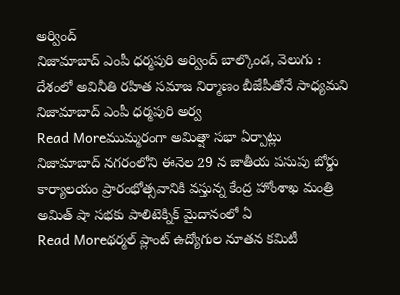అర్వింద్
నిజామాబాద్ ఎంపీ ధర్మపురి అర్వింద్ బాల్కొండ, వెలుగు : దేశంలో అవినీతి రహిత సమాజ నిర్మాణం బీజేపీతోనే సాధ్యమని నిజామాబాద్ ఎంపీ ధర్మపురి అర్వ
Read Moreముమ్మరంగా అమిత్షా సభా ఏర్పాట్లు
నిజామాబాద్ నగరంలోని ఈనెల 29 న జాతీయ పసుపు బోర్డు కార్యాలయం ప్రారంభోత్సవానికి వస్తున్న కేంద్ర హోంశాఖ మంత్రి అమిత్ షా సభకు పాలిటెక్నిక్ మైదానంలో ఏ
Read Moreథర్మల్ ప్లాంట్ ఉద్యోగుల నూతన కమిటీ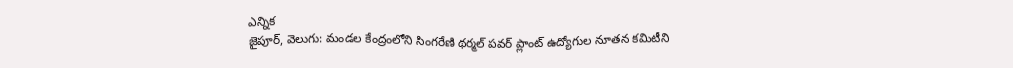ఎన్నిక
జైపూర్, వెలుగు: మండల కేంద్రంలోని సింగరేణి థర్మల్ పవర్ ప్లాంట్ ఉద్యోగుల నూతన కమిటీని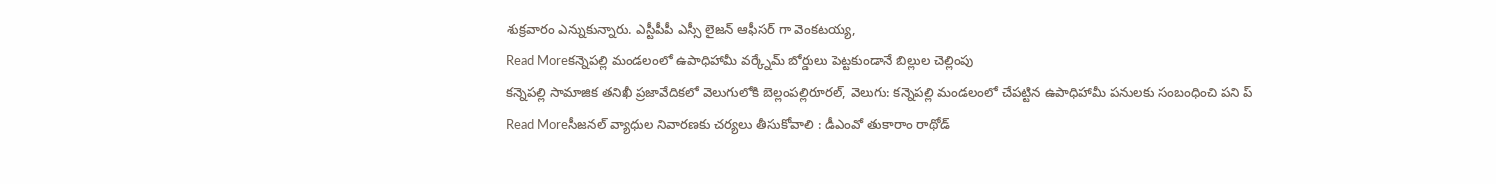శుక్రవారం ఎన్నుకున్నారు. ఎస్టీపీపీ ఎస్సీ లైజన్ ఆఫీసర్ గా వెంకటయ్య,
Read Moreకన్నెపల్లి మండలంలో ఉపాధిహామీ వర్క్నేమ్ బోర్డులు పెట్టకుండానే బిల్లుల చెల్లింపు
కన్నెపల్లి సామాజిక తనిఖీ ప్రజావేదికలో వెలుగులోకి బెల్లంపల్లిరూరల్, వెలుగు: కన్నెపల్లి మండలంలో చేపట్టిన ఉపాధిహామీ పనులకు సంబంధించి పని ప్
Read Moreసీజనల్ వ్యాధుల నివారణకు చర్యలు తీసుకోవాలి : డీఎంవో తుకారాం రాథోడ్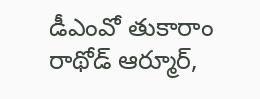డీఎంవో తుకారాం రాథోడ్ ఆర్మూర్,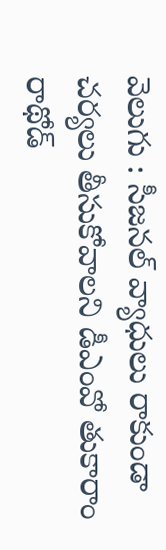వెలుగు : సీజనల్ వ్యాధులు రాకుండా చర్యలు తీసుకోవాలని డీఎంవో తుకారాం రాథోడ్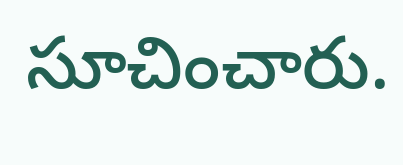సూచించారు.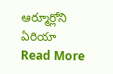ఆర్మూర్లోని ఏరియా
Read More